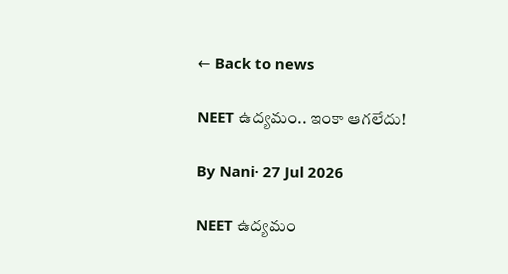← Back to news

NEET ఉద్యమం.. ఇంకా ఆగలేదు!

By Nani· 27 Jul 2026

NEET ఉద్యమం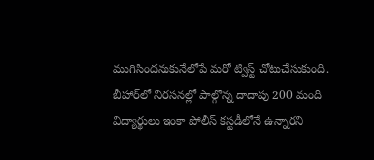ముగిసిందనుకునేలోపే మరో ట్విస్ట్ చోటుచేసుకుంది. బీహార్‌లో నిరసనల్లో పాల్గొన్న దాదాపు 200 మంది విద్యార్థులు ఇంకా పోలీస్ కస్టడీలోనే ఉన్నారని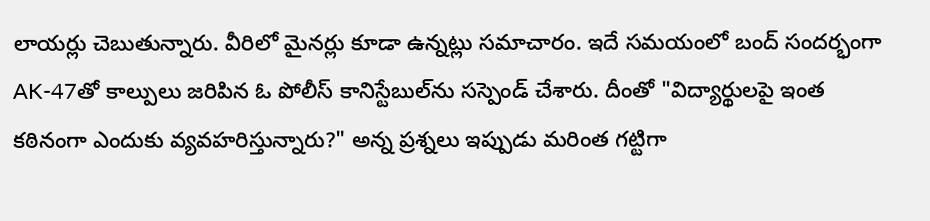లాయర్లు చెబుతున్నారు. వీరిలో మైనర్లు కూడా ఉన్నట్లు సమాచారం. ఇదే సమయంలో బంద్ సందర్భంగా AK-47తో కాల్పులు జరిపిన ఓ పోలీస్ కానిస్టేబుల్‌ను సస్పెండ్ చేశారు. దీంతో "విద్యార్థులపై ఇంత కఠినంగా ఎందుకు వ్యవహరిస్తున్నారు?" అన్న ప్రశ్నలు ఇప్పుడు మరింత గట్టిగా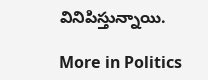వినిపిస్తున్నాయి.

More in Politics